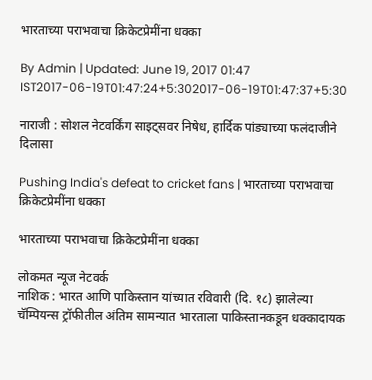भारताच्या पराभवाचा क्रिकेटप्रेमींना धक्का

By Admin | Updated: June 19, 2017 01:47 IST2017-06-19T01:47:24+5:302017-06-19T01:47:37+5:30

नाराजी : सोशल नेटवर्किंग साइट्सवर निषेध, हार्दिक पांड्याच्या फलंदाजीने दिलासा

Pushing India's defeat to cricket fans | भारताच्या पराभवाचा क्रिकेटप्रेमींना धक्का

भारताच्या पराभवाचा क्रिकेटप्रेमींना धक्का

लोकमत न्यूज नेटवर्क
नाशिक : भारत आणि पाकिस्तान यांच्यात रविवारी (दि. १८) झालेल्या चॅम्पियन्स ट्रॉफीतील अंतिम सामन्यात भारताला पाकिस्तानकडून धक्कादायक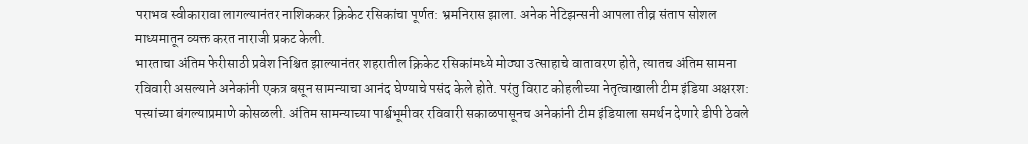पराभव स्वीकारावा लागल्यानंतर नाशिककर क्रिकेट रसिकांचा पूर्णत: भ्रमनिरास झाला. अनेक नेटिझन्सनी आपला तीव्र संताप सोशल माध्यमातून व्यक्त करत नाराजी प्रकट केली.
भारताचा अंतिम फेरीसाठी प्रवेश निश्चित झाल्यानंतर शहरातील क्रिकेट रसिकांमध्ये मोठ्या उत्साहाचे वातावरण होते, त्यातच अंतिम सामना रविवारी असल्याने अनेकांनी एकत्र बसून सामन्याचा आनंद घेण्याचे पसंद केले होते. परंतु विराट कोहलीच्या नेतृत्वाखाली टीम इंडिया अक्षरश: पत्त्यांच्या बंगल्याप्रमाणे कोसळली. अंतिम सामन्याच्या पार्श्वभूमीवर रविवारी सकाळपासूनच अनेकांनी टीम इंडियाला समर्थन देणारे डीपी ठेवले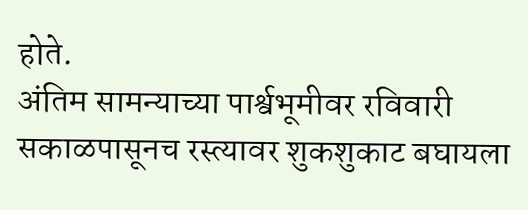होते.
अंतिम सामन्याच्या पार्श्वभूमीवर रविवारी सकाळपासूनच रस्त्यावर शुकशुकाट बघायला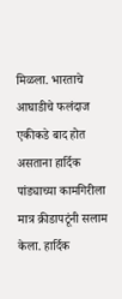मिळला. भारताचे आघाडीचे फलंदाज एकीकडे बाद होत असताना हार्दिक पांड्याच्या कामगिरीला मात्र क्रीडापटूंनी सलाम केला. हार्दिक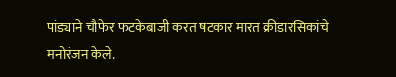पांड्याने चौफेर फटकेबाजी करत षटकार मारत क्रीडारसिकांचे मनोरंजन केले.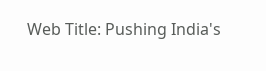Web Title: Pushing India's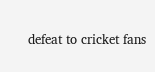defeat to cricket fans